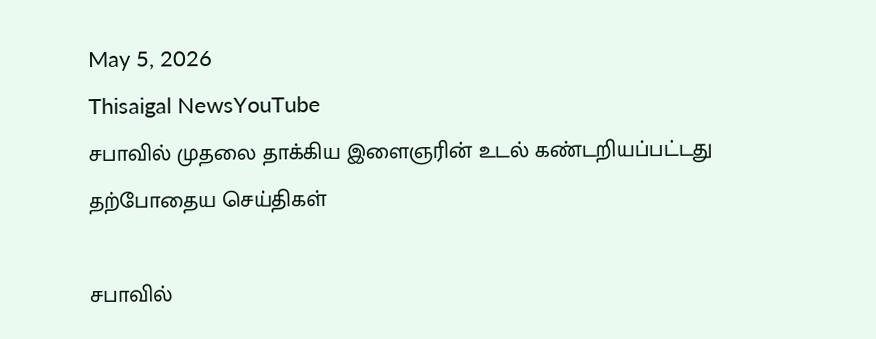May 5, 2026
Thisaigal NewsYouTube
சபாவில் முதலை தாக்கிய இளைஞரின் உடல் கண்டறியப்பட்டது
தற்போதைய செய்திகள்

சபாவில்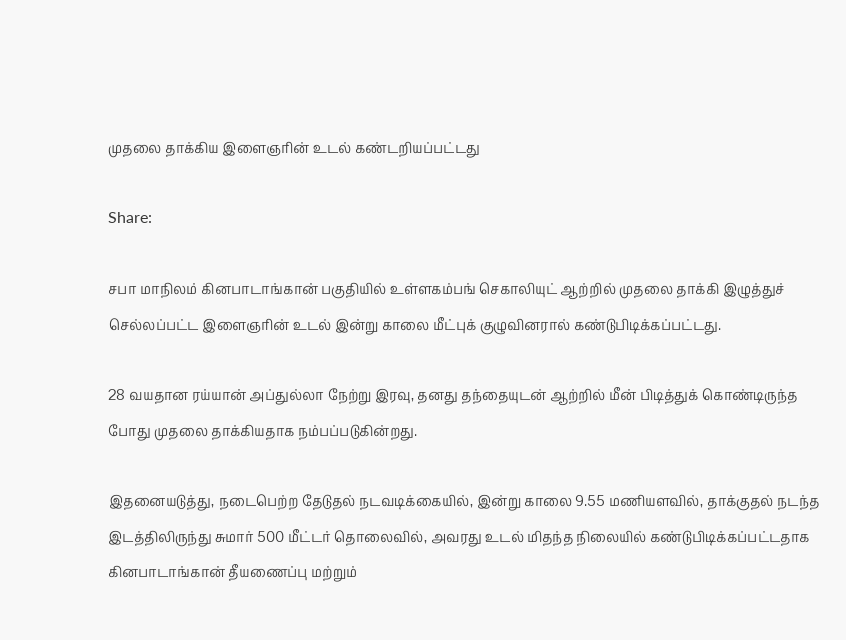முதலை தாக்கிய இளைஞரின் உடல் கண்டறியப்பட்டது

Share:

சபா மாநிலம் கினபாடாங்கான் பகுதியில் உள்ளகம்பங் செகாலியுட் ஆற்றில் முதலை தாக்கி இழுத்துச் செல்லப்பட்ட இளைஞரின் உடல் இன்று காலை மீட்புக் குழுவினரால் கண்டுபிடிக்கப்பட்டது.

28 வயதான ரய்யான் அப்துல்லா நேற்று இரவு, தனது தந்தையுடன் ஆற்றில் மீன் பிடித்துக் கொண்டிருந்த போது முதலை தாக்கியதாக நம்பப்படுகின்றது.

இதனையடுத்து, நடைபெற்ற தேடுதல் நடவடிக்கையில், இன்று காலை 9.55 மணியளவில், தாக்குதல் நடந்த இடத்திலிருந்து சுமார் 500 மீட்டர் தொலைவில், அவரது உடல் மிதந்த நிலையில் கண்டுபிடிக்கப்பட்டதாக கினபாடாங்கான் தீயணைப்பு மற்றும்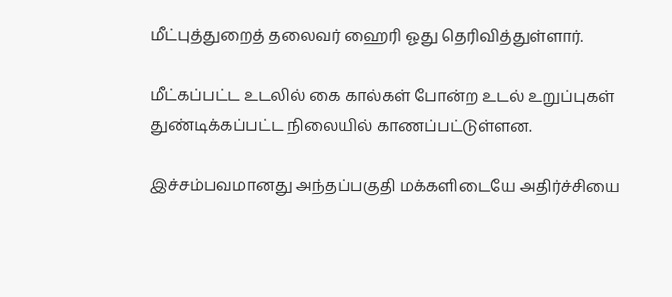மீட்புத்துறைத் தலைவர் ஹைரி ஓது தெரிவித்துள்ளார்.

மீட்கப்பட்ட உடலில் கை கால்கள் போன்ற உடல் உறுப்புகள் துண்டிக்கப்பட்ட நிலையில் காணப்பட்டுள்ளன.

இச்சம்பவமானது அந்தப்பகுதி மக்களிடையே அதிர்ச்சியை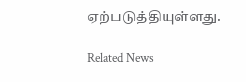ஏற்படுத்தியுள்ளது.

Related News